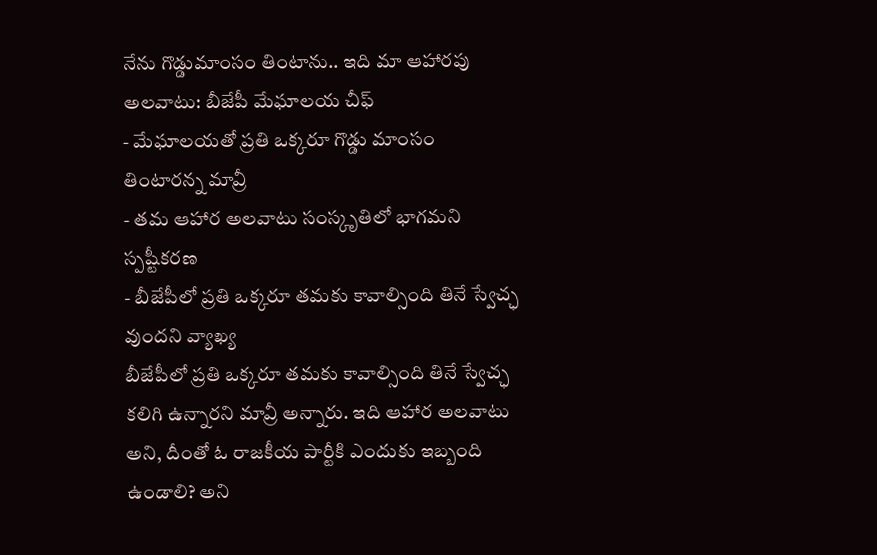నేను గొడ్డుమాంసం తింటాను.. ఇది మా ఆహారపు అలవాటు: బీజేపీ మేఘాలయ చీఫ్
- మేఘాలయతో ప్రతి ఒక్కరూ గొడ్డు మాంసం తింటారన్న మావ్రీ
- తమ ఆహార అలవాటు సంస్కృతిలో భాగమని స్పష్టీకరణ
- బీజేపీలో ప్రతి ఒక్కరూ తమకు కావాల్సింది తినే స్వేచ్ఛ వుందని వ్యాఖ్య
బీజేపీలో ప్రతి ఒక్కరూ తమకు కావాల్సింది తినే స్వేచ్ఛ కలిగి ఉన్నారని మావ్రీ అన్నారు. ఇది ఆహార అలవాటు అని, దీంతో ఓ రాజకీయ పార్టీకి ఎందుకు ఇబ్బంది ఉండాలి? అని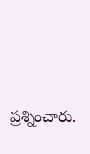ప్రశ్నించారు.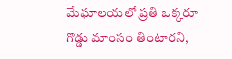మేఘాలయలో ప్రతి ఒక్కరూ గొడ్డు మాంసం తింటారని,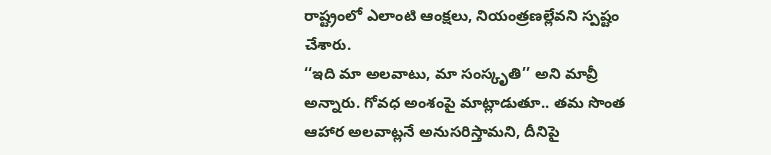రాష్ట్రంలో ఎలాంటి ఆంక్షలు, నియంత్రణల్లేవని స్పష్టం చేశారు.
‘‘ఇది మా అలవాటు, మా సంస్కృతి’’ అని మావ్రీ అన్నారు. గోవధ అంశంపై మాట్లాడుతూ.. తమ సొంత ఆహార అలవాట్లనే అనుసరిస్తామని, దీనిపై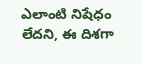ఎలాంటి నిషేధం లేదని, ఈ దిశగా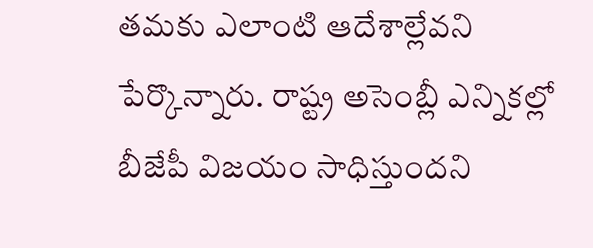తమకు ఎలాంటి ఆదేశాల్లేవని పేర్కొన్నారు. రాష్ట్ర అసెంబ్లీ ఎన్నికల్లో బీజేపీ విజయం సాధిస్తుందని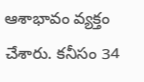ఆశాభావం వ్యక్తం చేశారు. కనీసం 34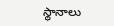స్థానాలు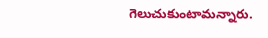గెలుచుకుంటామన్నారు.